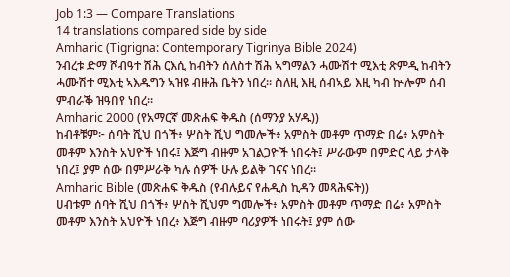Job 1:3 — Compare Translations
14 translations compared side by side
Amharic (Tigrigna: Contemporary Tigrinya Bible 2024)
ንብረቱ ድማ ሾብዓተ ሽሕ ርእሲ ከብትን ሰለስተ ሽሕ ኣግማልን ሓሙሽተ ሚእቲ ጽምዲ ከብትን ሓሙሽተ ሚእቲ ኣእዱግን ኣዝዩ ብዙሕ ቤትን ነበረ። ስለዚ እዚ ሰብኣይ እዚ ካብ ኵሎም ሰብ ምብራቕ ዝዓበየ ነበረ።
Amharic 2000 (የአማርኛ መጽሐፍ ቅዱስ (ሰማንያ አሃዱ))
ከብቶቹም፦ ሰባት ሺህ በጎች፥ ሦስት ሺህ ግመሎች፥ አምስት መቶም ጥማድ በሬ፥ አምስት መቶም እንስት አህዮች ነበሩ፤ እጅግ ብዙም አገልጋዮች ነበሩት፤ ሥራውም በምድር ላይ ታላቅ ነበረ፤ ያም ሰው በምሥራቅ ካሉ ሰዎች ሁሉ ይልቅ ገናና ነበረ።
Amharic Bible (መጽሐፍ ቅዱስ (የብሉይና የሐዲስ ኪዳን መጻሕፍት))
ሀብቱም ሰባት ሺህ በጎች፥ ሦስት ሺህም ግመሎች፥ አምስት መቶም ጥማድ በሬ፥ አምስት መቶም እንስት አህዮች ነበረ፥ እጅግ ብዙም ባሪያዎች ነበሩት፤ ያም ሰው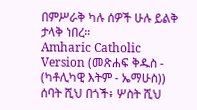በምሥራቅ ካሉ ሰዎች ሁሉ ይልቅ ታላቅ ነበረ።
Amharic Catholic Version (መጽሐፍ ቅዱስ - (ካቶሊካዊ እትም - ኤማሁስ))
ሰባት ሺህ በጎች፥ ሦስት ሺህ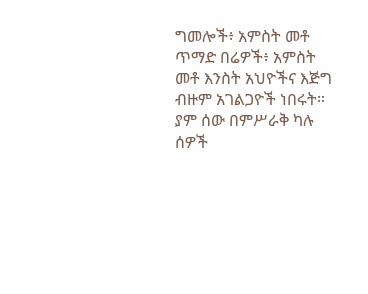ግመሎች፥ አምስት መቶ ጥማድ በሬዎች፥ አምስት መቶ እንስት አህዮችና እጅግ ብዙም አገልጋዮች ነበሩት። ያም ሰው በምሥራቅ ካሉ ሰዎች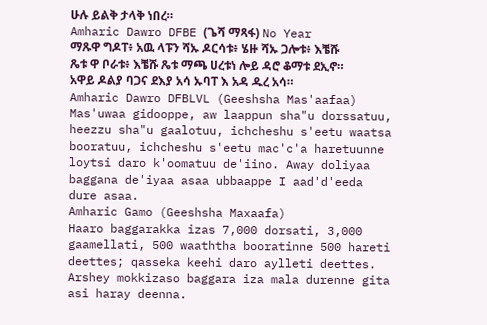ሁሉ ይልቅ ታላቅ ነበረ።
Amharic Dawro DFBE (ጌሻ ማጻፋ) No Year
ማጹዋ ግዶፐ፥ አዉ ላፑን ሻኡ ዶርሳቱ፥ ሄዙ ሻኡ ጋሎቱ፥ እቼሹ ጼቱ ዋ ቦራቱ፥ እቼሹ ጼቱ ማጫ ሀረቱነ ሎይ ዳሮ ቆማቱ ደኢኖ። አዋይ ዶልያ ባጋና ደእያ አሳ ኡባፐ እ አዳ ዱረ አሳ።
Amharic Dawro DFBLVL (Geeshsha Mas'aafaa)
Mas'uwaa gidooppe, aw laappun sha"u dorssatuu, heezzu sha"u gaalotuu, ichcheshu s'eetu waatsa booratuu, ichcheshu s'eetu mac'c'a haretuunne loytsi daro k'oomatuu de'iino. Away doliyaa baggana de'iyaa asaa ubbaappe I aad'd'eeda dure asaa.
Amharic Gamo (Geeshsha Maxaafa)
Haaro baggarakka izas 7,000 dorsati, 3,000 gaamellati, 500 waaththa booratinne 500 hareti deettes; qasseka keehi daro aylleti deettes. Arshey mokkizaso baggara iza mala durenne gita asi haray deenna.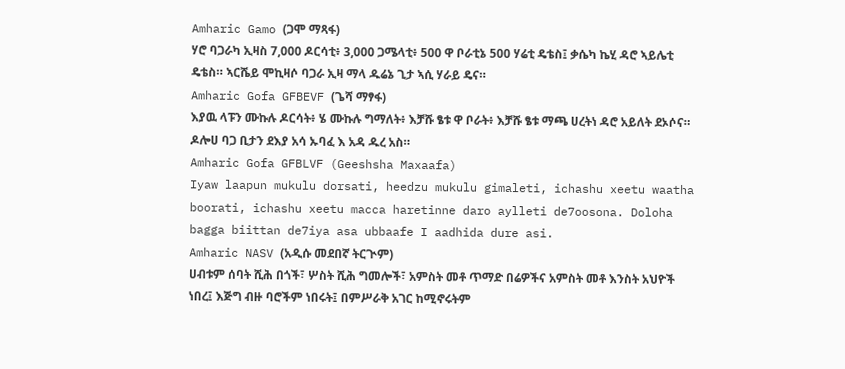Amharic Gamo (ጋሞ ማጻፋ)
ሃሮ ባጋራካ ኢዛስ 7,000 ዶርሳቲ፥ 3,000 ጋሜላቲ፥ 500 ዋ ቦራቲኔ 500 ሃሬቲ ዴቴስ፤ ቃሴካ ኬሂ ዳሮ ኣይሌቲ ዴቴስ። ኣርሼይ ሞኪዛሶ ባጋራ ኢዛ ማላ ዱሬኔ ጊታ ኣሲ ሃራይ ዴና።
Amharic Gofa GFBEVF (ጌሻ ማፃፋ)
እያዉ ላፑን ሙኩሉ ዶርሳት፥ ሄ ሙኩሉ ግማለት፥ እቻሹ ፄቱ ዋ ቦራት፥ እቻሹ ፄቱ ማጫ ሀረትነ ዳሮ አይለት ደኦሶና። ዶሎሀ ባጋ ቢታን ደእያ አሳ ኡባፈ እ አዳ ዱረ አስ።
Amharic Gofa GFBLVF (Geeshsha Maxaafa)
Iyaw laapun mukulu dorsati, heedzu mukulu gimaleti, ichashu xeetu waatha boorati, ichashu xeetu macca haretinne daro aylleti de7oosona. Doloha bagga biittan de7iya asa ubbaafe I aadhida dure asi.
Amharic NASV (አዲሱ መደበኛ ትርጒም)
ሀብቱም ሰባት ሺሕ በጎች፣ ሦስት ሺሕ ግመሎች፣ አምስት መቶ ጥማድ በሬዎችና አምስት መቶ እንስት አህዮች ነበረ፤ እጅግ ብዙ ባሮችም ነበሩት፤ በምሥራቅ አገር ከሚኖሩትም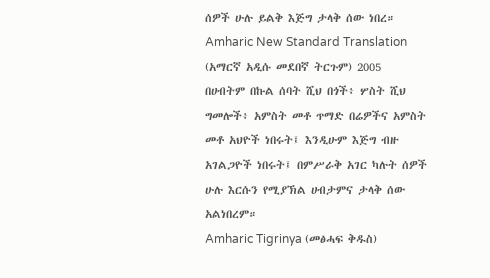ሰዎች ሁሉ ይልቅ እጅግ ታላቅ ሰው ነበረ።
Amharic New Standard Translation (አማርኛ አዲሱ መደበኛ ትርጉም) 2005
በሀብትም በኩል ሰባት ሺህ በጎች፥ ሦስት ሺህ ግመሎች፥ አምስት መቶ ጥማድ በሬዎችና አምስት መቶ አህዮች ነበሩት፤ እንዲሁም እጅግ ብዙ አገልጋዮች ነበሩት፤ በምሥራቅ አገር ካሉት ሰዎች ሁሉ እርሱን የሚያኽል ሀብታምና ታላቅ ሰው አልነበረም።
Amharic Tigrinya (መፅሓፍ ቅዱስ)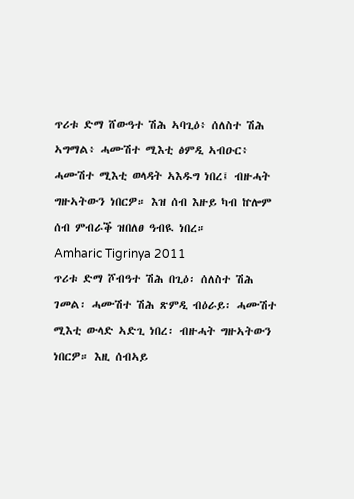ጥሪቱ ድማ ሸውዓተ ሽሕ ኣባጊዕ፥ ሰለስተ ሽሕ ኣግማል፥ ሓሙሽተ ሚእቲ ፅምዲ ኣብዑር፥ ሓሙሽተ ሚእቲ ወላዳት ኣእዱግ ነበረ፤ ብዙሓት ግዙኣትውን ነበርዎ። እዝ ሰብ እዙይ ካብ ኵሎም ሰብ ምብራቕ ዝበለፀ ዓብዪ ነበረ።
Amharic Tigrinya 2011
ጥሪቱ ድማ ሾብዓተ ሽሕ በጊዕ፡ ሰለስተ ሽሕ ገመል፡ ሓሙሽተ ሽሕ ጽምዲ ብዕራይ፡ ሓሙሽተ ሚእቲ ውላድ ኣድጊ ነበረ፡ ብዙሓት ግዙኣትውን ነበርዎ። እዚ ሰብኣይ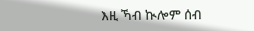እዚ ኻብ ኲሎም ሰብ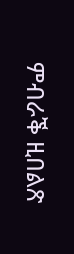ምብራቕ ዚበልጽ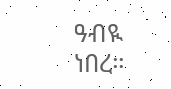ዓብዪ ነበረ።